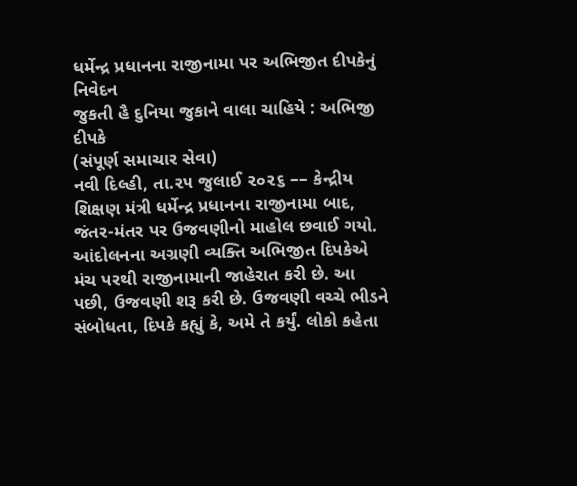ધર્મેન્દ્ર પ્રધાનના રાજીનામા પર અભિજીત દીપકેનું નિવેદન
જુકતી હૈ દુનિયા જુકાને વાલા ચાહિયે : અભિજી દીપકે
(સંપૂર્ણ સમાચાર સેવા)
નવી દિલ્હી, તા.૨૫ જુલાઈ ૨૦૨૬ –– કેન્દ્રીય શિક્ષણ મંત્રી ધર્મેન્દ્ર પ્રધાનના રાજીનામા બાદ, જંતર-મંતર પર ઉજવણીનો માહોલ છવાઈ ગયો. આંદોલનના અગ્રણી વ્યક્તિ અભિજીત દિપકેએ મંચ પરથી રાજીનામાની જાહેરાત કરી છે. આ પછી, ઉજવણી શરૂ કરી છે. ઉજવણી વચ્ચે ભીડને સંબોધતા, દિપકે કહ્યું કે, અમે તે કર્યું. લોકો કહેતા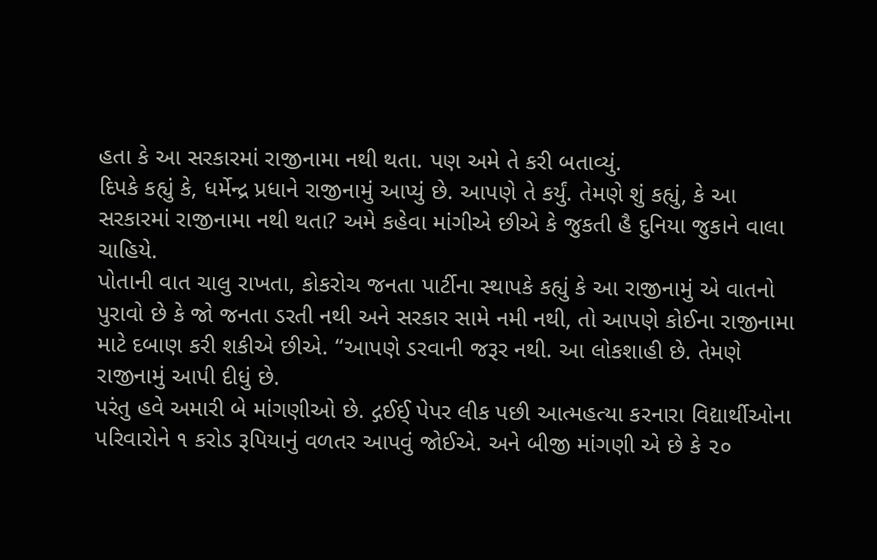હતા કે આ સરકારમાં રાજીનામા નથી થતા. પણ અમે તે કરી બતાવ્યું.
દિપકે કહ્યું કે, ધર્મેન્દ્ર પ્રધાને રાજીનામું આપ્યું છે. આપણે તે કર્યું. તેમણે શું કહ્યું, કે આ સરકારમાં રાજીનામા નથી થતા? અમે કહેવા માંગીએ છીએ કે જુકતી હૈ દુનિયા જુકાને વાલા ચાહિયે.
પોતાની વાત ચાલુ રાખતા, કોકરોચ જનતા પાર્ટીના સ્થાપકે કહ્યું કે આ રાજીનામું એ વાતનો પુરાવો છે કે જો જનતા ડરતી નથી અને સરકાર સામે નમી નથી, તો આપણે કોઈના રાજીનામા માટે દબાણ કરી શકીએ છીએ. “આપણે ડરવાની જરૂર નથી. આ લોકશાહી છે. તેમણે રાજીનામું આપી દીધું છે.
પરંતુ હવે અમારી બે માંગણીઓ છે. દ્ગઈઈ્ પેપર લીક પછી આત્મહત્યા કરનારા વિદ્યાર્થીઓના પરિવારોને ૧ કરોડ રૂપિયાનું વળતર આપવું જોઈએ. અને બીજી માંગણી એ છે કે ૨૦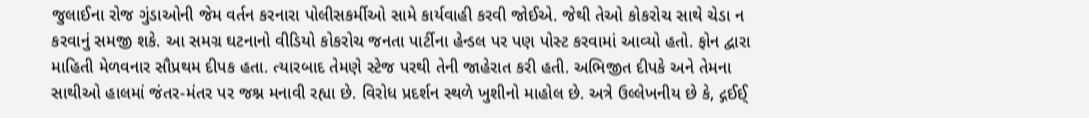જુલાઈના રોજ ગુંડાઓની જેમ વર્તન કરનારા પોલીસકર્મીઓ સામે કાર્યવાહી કરવી જોઈએ. જેથી તેઓ કોકરોચ સાથે ચેડા ન કરવાનું સમજી શકે. આ સમગ્ર ઘટનાનો વીડિયો કોકરોચ જનતા પાર્ટીના હેન્ડલ પર પણ પોસ્ટ કરવામાં આવ્યો હતો. ફોન દ્વારા માહિતી મેળવનાર સૌપ્રથમ દીપક હતા. ત્યારબાદ તેમણે સ્ટેજ પરથી તેની જાહેરાત કરી હતી. અભિજીત દીપકે અને તેમના સાથીઓ હાલમાં જંતર-મંતર પર જશ્ન મનાવી રહ્યા છે. વિરોધ પ્રદર્શન સ્થળે ખુશીનો માહોલ છે. અત્રે ઉલ્લેખનીય છે કે, દ્ગઈઈ્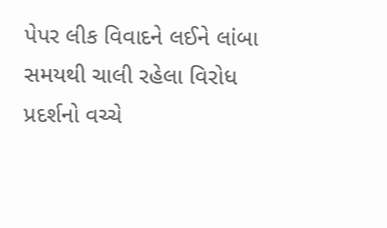પેપર લીક વિવાદને લઈને લાંબા સમયથી ચાલી રહેલા વિરોધ પ્રદર્શનો વચ્ચે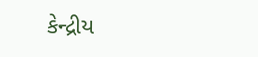કેન્દ્રીય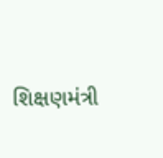શિક્ષણમંત્રી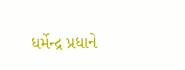ધર્મેન્દ્ર પ્રધાને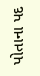પોતાના પદ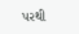પરથી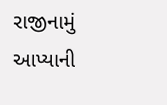રાજીનામું આપ્યાની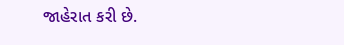જાહેરાત કરી છે.